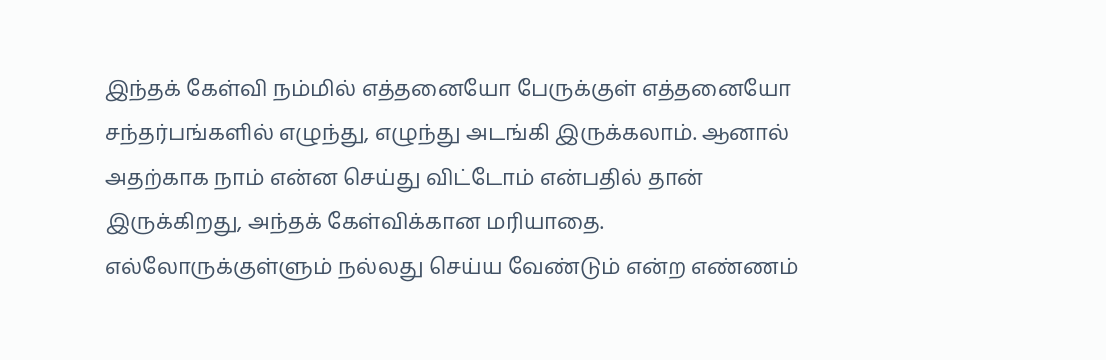இந்தக் கேள்வி நம்மில் எத்தனையோ பேருக்குள் எத்தனையோ சந்தர்பங்களில் எழுந்து, எழுந்து அடங்கி இருக்கலாம். ஆனால் அதற்காக நாம் என்ன செய்து விட்டோம் என்பதில் தான் இருக்கிறது, அந்தக் கேள்விக்கான மரியாதை. எல்லோருக்குள்ளும் நல்லது செய்ய வேண்டும் என்ற எண்ணம்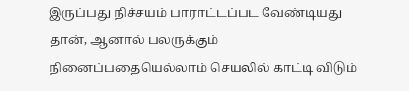இருப்பது நிச்சயம் பாராட்டப்பட வேண்டியது தான், ஆனால் பலருக்கும் நினைப்பதையெல்லாம் செயலில் காட்டி விடும்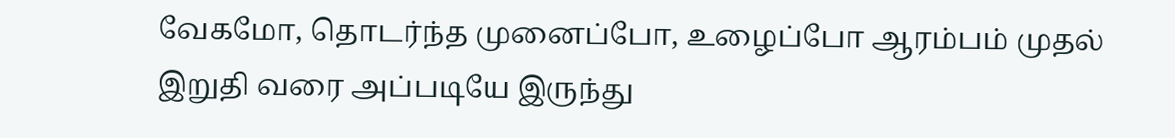வேகமோ, தொடர்ந்த முனைப்போ, உழைப்போ ஆரம்பம் முதல் இறுதி வரை அப்படியே இருந்து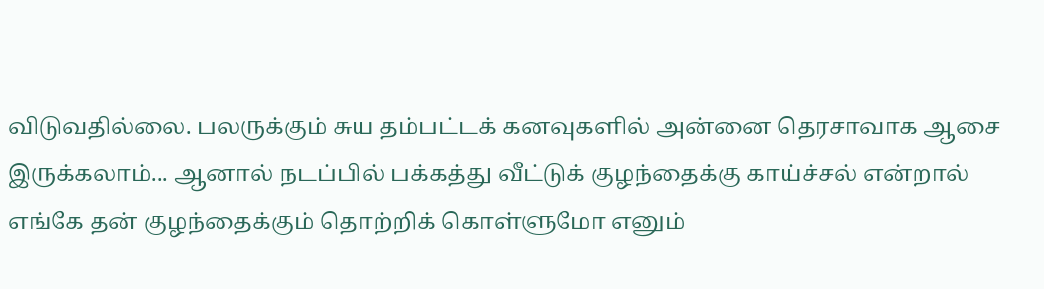விடுவதில்லை. பலருக்கும் சுய தம்பட்டக் கனவுகளில் அன்னை தெரசாவாக ஆசை இருக்கலாம்... ஆனால் நடப்பில் பக்கத்து வீட்டுக் குழந்தைக்கு காய்ச்சல் என்றால் எங்கே தன் குழந்தைக்கும் தொற்றிக் கொள்ளுமோ எனும்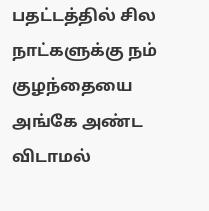பதட்டத்தில் சில நாட்களுக்கு நம் குழந்தையை அங்கே அண்ட விடாமல்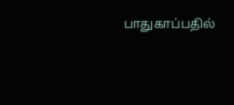பாதுகாப்பதில்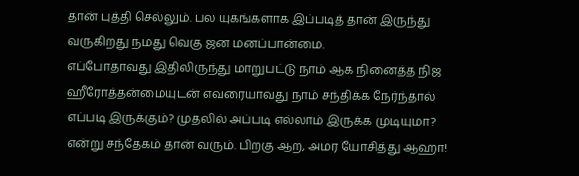தான் புத்தி செல்லும். பல யுகங்களாக இப்படித் தான் இருந்து வருகிறது நமது வெகு ஜன மனப்பான்மை.
எப்போதாவது இதிலிருந்து மாறுபட்டு நாம் ஆக நினைத்த நிஜ ஹீரோத்தன்மையுடன் எவரையாவது நாம் சந்திக்க நேர்ந்தால் எப்படி இருக்கும்? முதலில் அப்படி எல்லாம் இருக்க முடியுமா? என்று சந்தேகம் தான் வரும். பிறகு ஆற, அமர யோசித்து ஆஹா!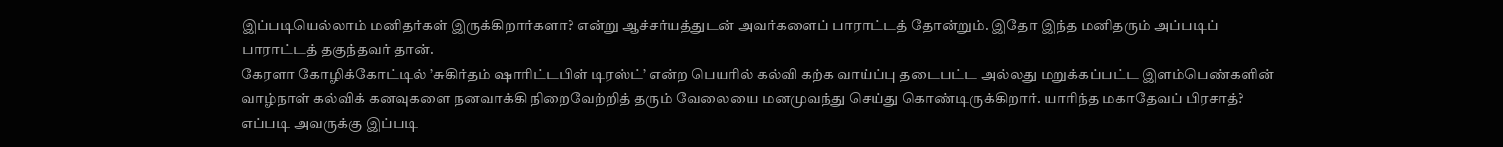இப்படியெல்லாம் மனிதர்கள் இருக்கிறார்களா? என்று ஆச்சர்யத்துடன் அவர்களைப் பாராட்டத் தோன்றும். இதோ இந்த மனிதரும் அப்படிப் பாராட்டத் தகுந்தவர் தான்.
கேரளா கோழிக்கோட்டில் ’சுகிர்தம் ஷாரிட்டபிள் டிரஸ்ட்’ என்ற பெயரில் கல்வி கற்க வாய்ப்பு தடைபட்ட அல்லது மறுக்கப்பட்ட இளம்பெண்களின் வாழ்நாள் கல்விக் கனவுகளை நனவாக்கி நிறைவேற்றித் தரும் வேலையை மனமுவந்து செய்து கொண்டிருக்கிறார். யாரிந்த மகாதேவப் பிரசாத்? எப்படி அவருக்கு இப்படி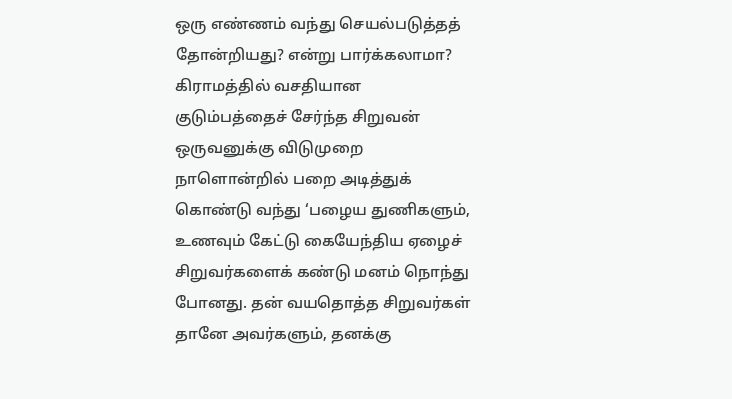ஒரு எண்ணம் வந்து செயல்படுத்தத் தோன்றியது? என்று பார்க்கலாமா?
கிராமத்தில் வசதியான குடும்பத்தைச் சேர்ந்த சிறுவன் ஒருவனுக்கு விடுமுறை நாளொன்றில் பறை அடித்துக் கொண்டு வந்து ‘பழைய துணிகளும், உணவும் கேட்டு கையேந்திய ஏழைச் சிறுவர்களைக் கண்டு மனம் நொந்து போனது. தன் வயதொத்த சிறுவர்கள் தானே அவர்களும், தனக்கு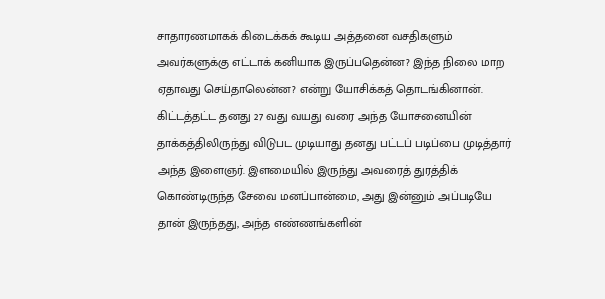சாதாரணமாகக் கிடைக்கக் கூடிய அத்தனை வசதிகளும் அவர்களுக்கு எட்டாக் கனியாக இருப்பதென்ன? இந்த நிலை மாற ஏதாவது செய்தாலென்ன? என்று யோசிக்கத் தொடங்கினான்.
கிட்டத்தட்ட தனது 27 வது வயது வரை அந்த யோசனையின் தாக்கத்திலிருந்து விடுபட முடியாது தனது பட்டப் படிப்பை முடித்தார் அந்த இளைஞர். இளமையில் இருந்து அவரைத் துரத்திக் கொண்டிருந்த சேவை மனப்பான்மை, அது இன்னும் அப்படியே தான் இருந்தது, அந்த எண்ணங்களின்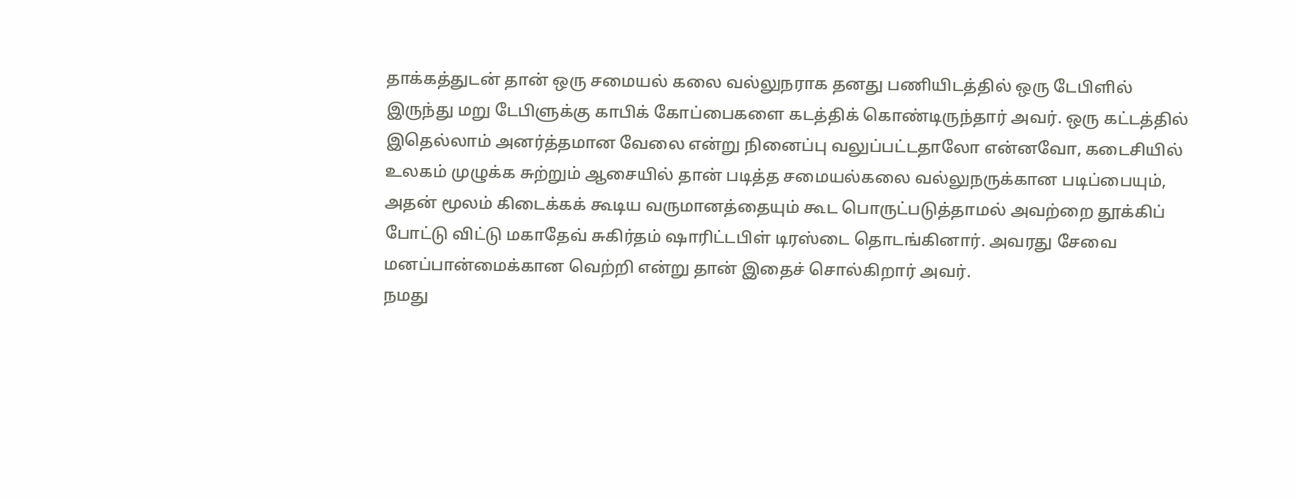தாக்கத்துடன் தான் ஒரு சமையல் கலை வல்லுநராக தனது பணியிடத்தில் ஒரு டேபிளில் இருந்து மறு டேபிளுக்கு காபிக் கோப்பைகளை கடத்திக் கொண்டிருந்தார் அவர். ஒரு கட்டத்தில் இதெல்லாம் அனர்த்தமான வேலை என்று நினைப்பு வலுப்பட்டதாலோ என்னவோ, கடைசியில் உலகம் முழுக்க சுற்றும் ஆசையில் தான் படித்த சமையல்கலை வல்லுநருக்கான படிப்பையும், அதன் மூலம் கிடைக்கக் கூடிய வருமானத்தையும் கூட பொருட்படுத்தாமல் அவற்றை தூக்கிப் போட்டு விட்டு மகாதேவ் சுகிர்தம் ஷாரிட்டபிள் டிரஸ்டை தொடங்கினார். அவரது சேவை மனப்பான்மைக்கான வெற்றி என்று தான் இதைச் சொல்கிறார் அவர்.
நமது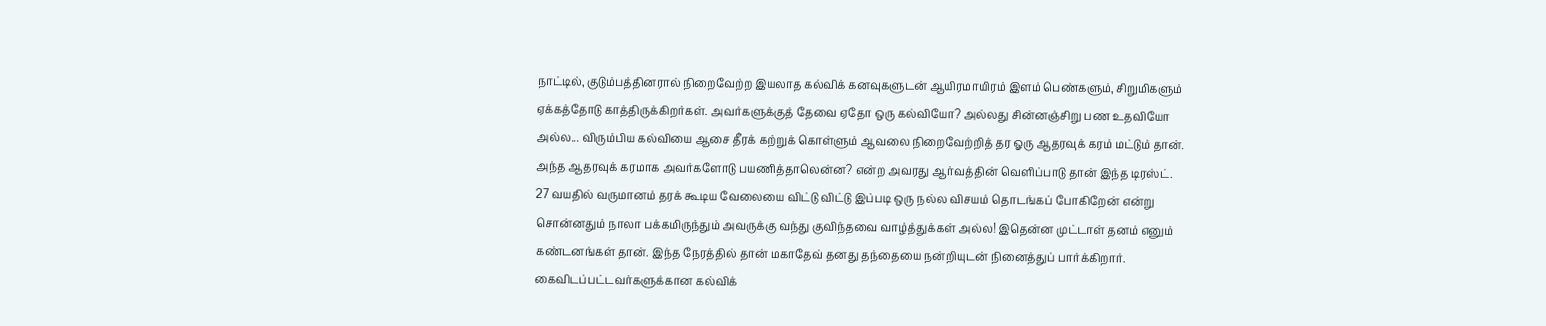நாட்டில், குடும்பத்தினரால் நிறைவேற்ற இயலாத கல்விக் கனவுகளுடன் ஆயிரமாயிரம் இளம் பெண்களும், சிறுமிகளும் ஏக்கத்தோடு காத்திருக்கிறர்கள். அவர்களுக்குத் தேவை ஏதோ ஒரு கல்வியோ? அல்லது சின்னஞ்சிறு பண உதவியோ அல்ல... விரும்பிய கல்வியை ஆசை தீரக் கற்றுக் கொள்ளும் ஆவலை நிறைவேற்றித் தர ஓரு ஆதரவுக் கரம் மட்டும் தான். அந்த ஆதரவுக் கரமாக அவர்களோடு பயணித்தாலென்ன? என்ற அவரது ஆர்வத்தின் வெளிப்பாடு தான் இந்த டிரஸ்ட்.
27 வயதில் வருமானம் தரக் கூடிய வேலையை விட்டு விட்டு இப்படி ஒரு நல்ல விசயம் தொடங்கப் போகிறேன் என்று சொன்னதும் நாலா பக்கமிருந்தும் அவருக்கு வந்து குவிந்தவை வாழ்த்துக்கள் அல்ல! இதென்ன முட்டாள் தனம் எனும் கண்டனங்கள் தான். இந்த நேரத்தில் தான் மகாதேவ் தனது தந்தையை நன்றியுடன் நினைத்துப் பார்க்கிறார்.
கைவிடப்பட்டவர்களுக்கான கல்விக்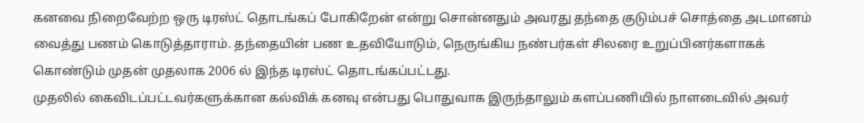கனவை நிறைவேற்ற ஒரு டிரஸ்ட் தொடங்கப் போகிறேன் என்று சொன்னதும் அவரது தந்தை குடும்பச் சொத்தை அடமானம் வைத்து பணம் கொடுத்தாராம். தந்தையின் பண உதவியோடும், நெருங்கிய நண்பர்கள் சிலரை உறுப்பினர்களாகக் கொண்டும் முதன் முதலாக 2006 ல் இந்த டிரஸ்ட் தொடங்கப்பட்டது.
முதலில் கைவிடப்பட்டவர்களுக்கான கல்விக் கனவு என்பது பொதுவாக இருந்தாலும் களப்பணியில் நாளடைவில் அவர்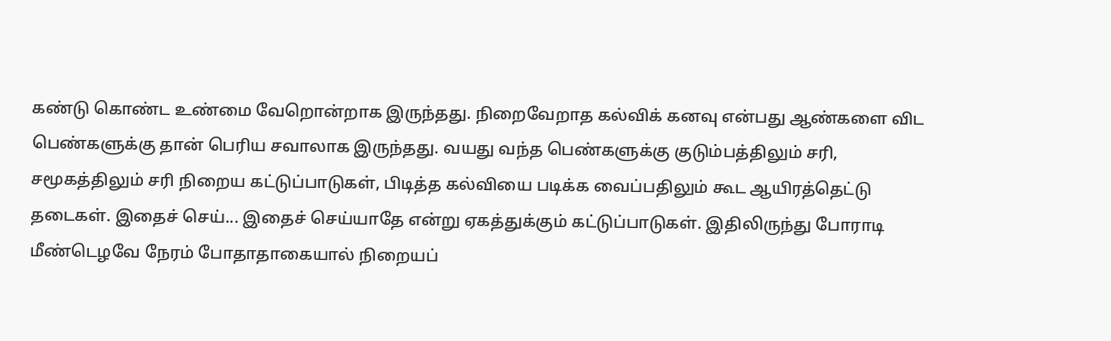கண்டு கொண்ட உண்மை வேறொன்றாக இருந்தது. நிறைவேறாத கல்விக் கனவு என்பது ஆண்களை விட பெண்களுக்கு தான் பெரிய சவாலாக இருந்தது. வயது வந்த பெண்களுக்கு குடும்பத்திலும் சரி, சமூகத்திலும் சரி நிறைய கட்டுப்பாடுகள், பிடித்த கல்வியை படிக்க வைப்பதிலும் கூட ஆயிரத்தெட்டு தடைகள். இதைச் செய்... இதைச் செய்யாதே என்று ஏகத்துக்கும் கட்டுப்பாடுகள். இதிலிருந்து போராடி மீண்டெழவே நேரம் போதாதாகையால் நிறையப்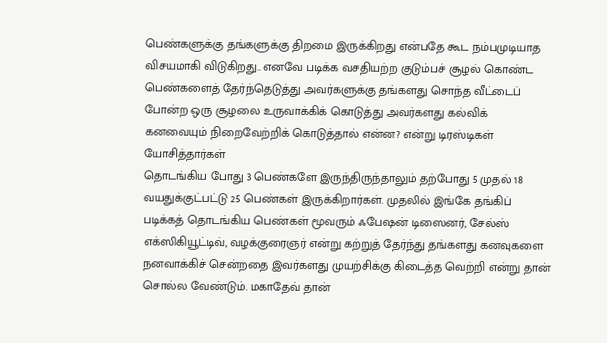பெண்களுக்கு தங்களுக்கு திறமை இருக்கிறது என்பதே கூட நம்பமுடியாத விசயமாகி விடுகிறது.. எனவே படிக்க வசதியற்ற குடும்பச் சூழல் கொண்ட பெண்களைத் தேர்ந்தெடுத்து அவர்களுக்கு தங்களது சொந்த வீட்டைப் போன்ற ஒரு சூழலை உருவாக்கிக் கொடுத்து அவர்களது கல்விக் கனவையும் நிறைவேற்றிக் கொடுத்தால் என்ன? என்று டிரஸ்டிகள் யோசித்தார்கள்
தொடங்கிய போது 3 பெண்களே இருந்திருந்தாலும் தற்போது 5 முதல் 18 வயதுக்குட்பட்டு 25 பெண்கள் இருக்கிறார்கள். முதலில் இங்கே தங்கிப் படிக்கத் தொடங்கிய பெண்கள் மூவரும் ஃபேஷன் டிஸைனர், சேல்ஸ் எக்ஸிகியூட்டிவ், வழக்குரைஞர் என்று கற்றுத் தேர்ந்து தங்களது கனவுகளை நனவாக்கிச் சென்றதை இவர்களது முயற்சிக்கு கிடைத்த வெற்றி என்று தான் சொல்ல வேண்டும். மகாதேவ் தான்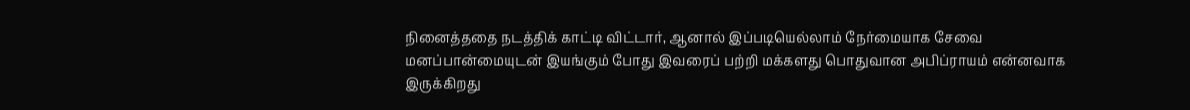நினைத்ததை நடத்திக் காட்டி விட்டார், ஆனால் இப்படியெல்லாம் நேர்மையாக சேவை மனப்பான்மையுடன் இயங்கும் போது இவரைப் பற்றி மக்களது பொதுவான அபிப்ராயம் என்னவாக இருக்கிறது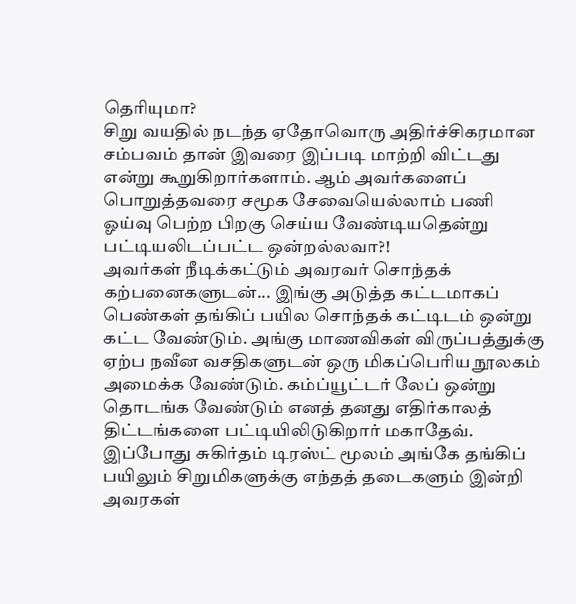தெரியுமா?
சிறு வயதில் நடந்த ஏதோவொரு அதிர்ச்சிகரமான சம்பவம் தான் இவரை இப்படி மாற்றி விட்டது என்று கூறுகிறார்களாம். ஆம் அவர்களைப் பொறுத்தவரை சமூக சேவையெல்லாம் பணி ஓய்வு பெற்ற பிறகு செய்ய வேண்டியதென்று பட்டியலிடப்பட்ட ஒன்றல்லவா?!
அவர்கள் நீடிக்கட்டும் அவரவர் சொந்தக் கற்பனைகளுடன்... இங்கு அடுத்த கட்டமாகப் பெண்கள் தங்கிப் பயில சொந்தக் கட்டிடம் ஒன்று கட்ட வேண்டும். அங்கு மாணவிகள் விருப்பத்துக்கு ஏற்ப நவீன வசதிகளுடன் ஒரு மிகப்பெரிய நூலகம் அமைக்க வேண்டும். கம்ப்யூட்டர் லேப் ஒன்று தொடங்க வேண்டும் எனத் தனது எதிர்காலத் திட்டங்களை பட்டியிலிடுகிறார் மகாதேவ்.
இப்போது சுகிர்தம் டிரஸ்ட் மூலம் அங்கே தங்கிப் பயிலும் சிறுமிகளுக்கு எந்தத் தடைகளும் இன்றி அவரகள்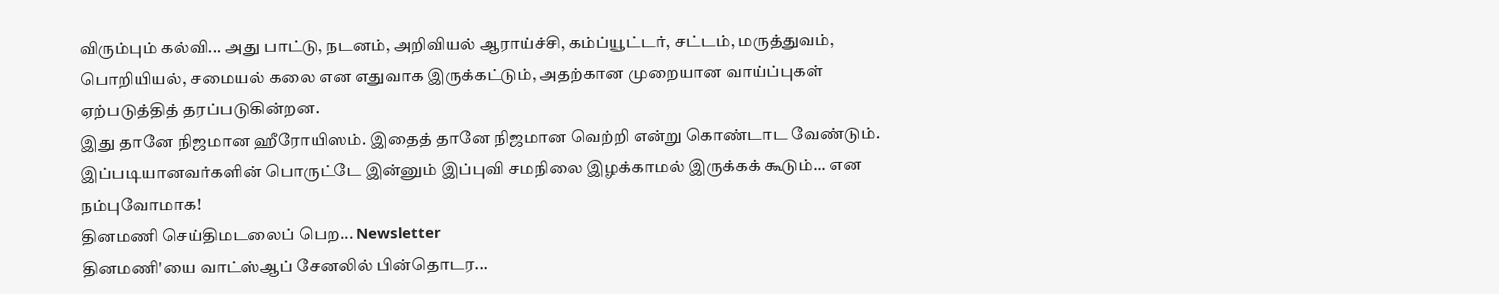விரும்பும் கல்வி... அது பாட்டு, நடனம், அறிவியல் ஆராய்ச்சி, கம்ப்யூட்டர், சட்டம், மருத்துவம், பொறியியல், சமையல் கலை என எதுவாக இருக்கட்டும், அதற்கான முறையான வாய்ப்புகள் ஏற்படுத்தித் தரப்படுகின்றன.
இது தானே நிஜமான ஹீரோயிஸம். இதைத் தானே நிஜமான வெற்றி என்று கொண்டாட வேண்டும். இப்படியானவர்களின் பொருட்டே இன்னும் இப்புவி சமநிலை இழக்காமல் இருக்கக் கூடும்... என நம்புவோமாக!
தினமணி செய்திமடலைப் பெற... Newsletter
தினமணி'யை வாட்ஸ்ஆப் சேனலில் பின்தொடர...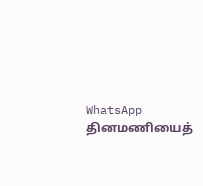WhatsApp
தினமணியைத்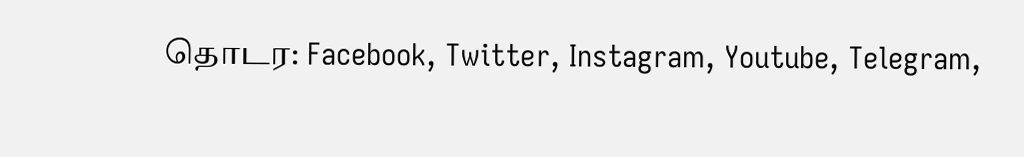தொடர: Facebook, Twitter, Instagram, Youtube, Telegram,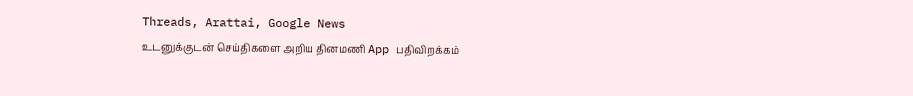Threads, Arattai, Google News
உடனுக்குடன் செய்திகளை அறிய தினமணி App பதிவிறக்கம்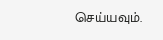செய்யவும்.